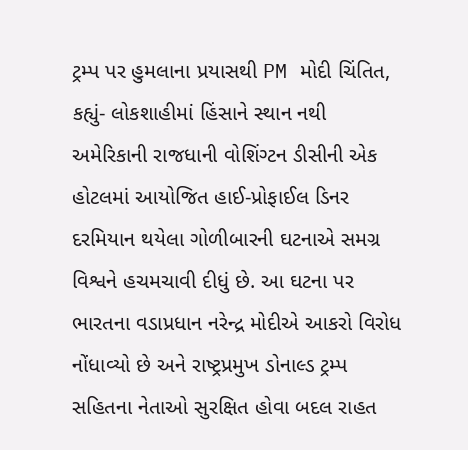ટ્રમ્પ પર હુમલાના પ્રયાસથી PM મોદી ચિંતિત, કહ્યું- લોકશાહીમાં હિંસાને સ્થાન નથી
અમેરિકાની રાજધાની વોશિંગ્ટન ડીસીની એક હોટલમાં આયોજિત હાઈ-પ્રોફાઈલ ડિનર દરમિયાન થયેલા ગોળીબારની ઘટનાએ સમગ્ર વિશ્વને હચમચાવી દીધું છે. આ ઘટના પર ભારતના વડાપ્રધાન નરેન્દ્ર મોદીએ આકરો વિરોધ નોંધાવ્યો છે અને રાષ્ટ્રપ્રમુખ ડોનાલ્ડ ટ્રમ્પ સહિતના નેતાઓ સુરક્ષિત હોવા બદલ રાહત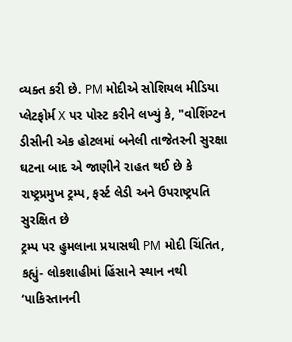વ્યક્ત કરી છે. PM મોદીએ સોશિયલ મીડિયા પ્લેટફોર્મ X પર પોસ્ટ કરીને લખ્યું કે, "વોશિંગ્ટન ડીસીની એક હોટલમાં બનેલી તાજેતરની સુરક્ષા ઘટના બાદ એ જાણીને રાહત થઈ છે કે રાષ્ટ્રપ્રમુખ ટ્રમ્પ, ફર્સ્ટ લેડી અને ઉપરાષ્ટ્રપતિ સુરક્ષિત છે
ટ્રમ્પ પર હુમલાના પ્રયાસથી PM મોદી ચિંતિત, કહ્યું- લોકશાહીમાં હિંસાને સ્થાન નથી
‘પાકિસ્તાનની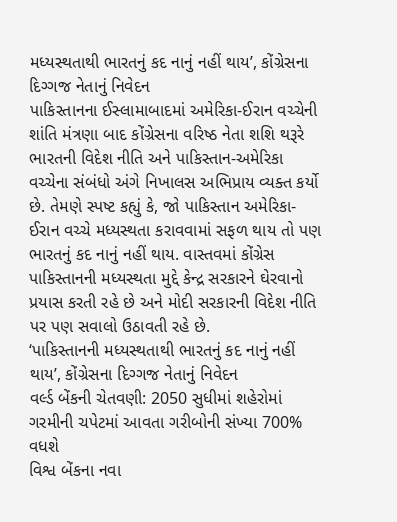મધ્યસ્થતાથી ભારતનું કદ નાનું નહીં થાય’, કોંગ્રેસના દિગ્ગજ નેતાનું નિવેદન
પાકિસ્તાનના ઈસ્લામાબાદમાં અમેરિકા-ઈરાન વચ્ચેની શાંતિ મંત્રણા બાદ કોંગ્રેસના વરિષ્ઠ નેતા શશિ થરૂરે ભારતની વિદેશ નીતિ અને પાકિસ્તાન-અમેરિકા વચ્ચેના સંબંધો અંગે નિખાલસ અભિપ્રાય વ્યક્ત કર્યો છે. તેમણે સ્પષ્ટ કહ્યું કે, જો પાકિસ્તાન અમેરિકા-ઈરાન વચ્ચે મધ્યસ્થતા કરાવવામાં સફળ થાય તો પણ ભારતનું કદ નાનું નહીં થાય. વાસ્તવમાં કોંગ્રેસ પાકિસ્તાનની મધ્યસ્થતા મુદ્દે કેન્દ્ર સરકારને ઘેરવાનો પ્રયાસ કરતી રહે છે અને મોદી સરકારની વિદેશ નીતિ પર પણ સવાલો ઉઠાવતી રહે છે.
‘પાકિસ્તાનની મધ્યસ્થતાથી ભારતનું કદ નાનું નહીં થાય’, કોંગ્રેસના દિગ્ગજ નેતાનું નિવેદન
વર્લ્ડ બેંકની ચેતવણી: 2050 સુધીમાં શહેરોમાં ગરમીની ચપેટમાં આવતા ગરીબોની સંખ્યા 700% વધશે
વિશ્વ બેંકના નવા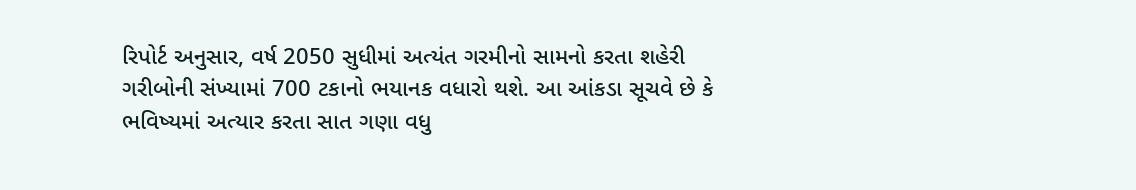રિપોર્ટ અનુસાર, વર્ષ 2050 સુધીમાં અત્યંત ગરમીનો સામનો કરતા શહેરી ગરીબોની સંખ્યામાં 700 ટકાનો ભયાનક વધારો થશે. આ આંકડા સૂચવે છે કે ભવિષ્યમાં અત્યાર કરતા સાત ગણા વધુ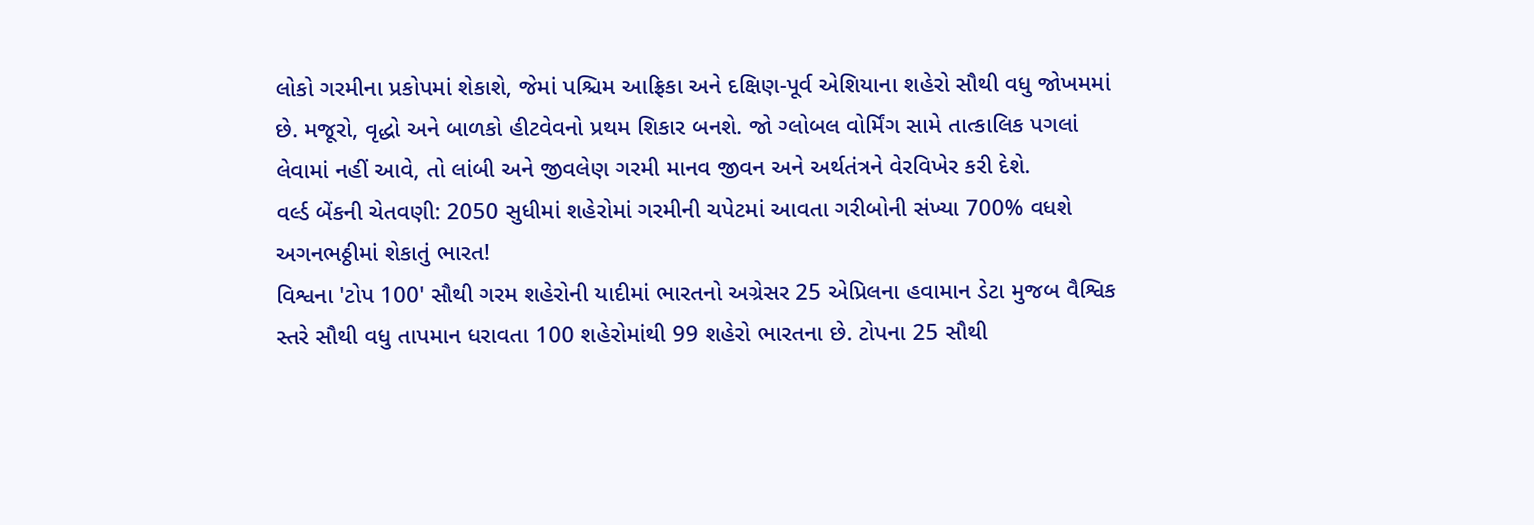લોકો ગરમીના પ્રકોપમાં શેકાશે, જેમાં પશ્ચિમ આફ્રિકા અને દક્ષિણ-પૂર્વ એશિયાના શહેરો સૌથી વધુ જોખમમાં છે. મજૂરો, વૃદ્ધો અને બાળકો હીટવેવનો પ્રથમ શિકાર બનશે. જો ગ્લોબલ વોર્મિંગ સામે તાત્કાલિક પગલાં લેવામાં નહીં આવે, તો લાંબી અને જીવલેણ ગરમી માનવ જીવન અને અર્થતંત્રને વેરવિખેર કરી દેશે.
વર્લ્ડ બેંકની ચેતવણી: 2050 સુધીમાં શહેરોમાં ગરમીની ચપેટમાં આવતા ગરીબોની સંખ્યા 700% વધશે
અગનભઠ્ઠીમાં શેકાતું ભારત!
વિશ્વના 'ટોપ 100' સૌથી ગરમ શહેરોની યાદીમાં ભારતનો અગ્રેસર 25 એપ્રિલના હવામાન ડેટા મુજબ વૈશ્વિક સ્તરે સૌથી વધુ તાપમાન ધરાવતા 100 શહેરોમાંથી 99 શહેરો ભારતના છે. ટોપના 25 સૌથી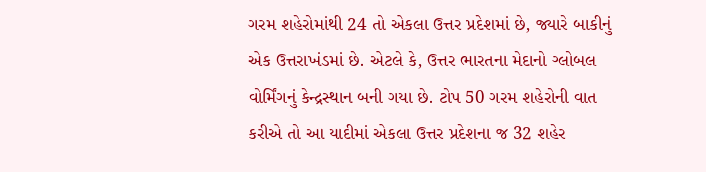ગરમ શહેરોમાંથી 24 તો એકલા ઉત્તર પ્રદેશમાં છે, જ્યારે બાકીનું એક ઉત્તરાખંડમાં છે. એટલે કે, ઉત્તર ભારતના મેદાનો ગ્લોબલ વોર્મિંગનું કેન્દ્રસ્થાન બની ગયા છે. ટોપ 50 ગરમ શહેરોની વાત કરીએ તો આ યાદીમાં એકલા ઉત્તર પ્રદેશના જ 32 શહેર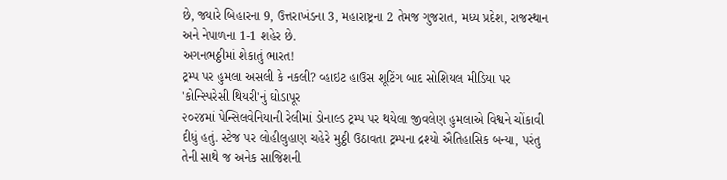છે, જ્યારે બિહારના 9, ઉત્તરાખંડના 3, મહારાષ્ટ્રના 2 તેમજ ગુજરાત, મધ્ય પ્રદેશ, રાજસ્થાન અને નેપાળના 1-1 શહેર છે.
અગનભઠ્ઠીમાં શેકાતું ભારત!
ટ્રમ્પ પર હુમલા અસલી કે નકલી? વ્હાઇટ હાઉસ શૂટિંગ બાદ સોશિયલ મીડિયા પર 'કોન્સ્પિરેસી થિયરી'નું ઘોડાપૂર
૨૦૨૪માં પેન્સિલવેનિયાની રેલીમાં ડોનાલ્ડ ટ્રમ્પ પર થયેલા જીવલેણ હુમલાએ વિશ્વને ચોંકાવી દીધું હતું. સ્ટેજ પર લોહીલુહાણ ચહેરે મુઠ્ઠી ઉઠાવતા ટ્રમ્પના દ્રશ્યો ઐતિહાસિક બન્યા, પરંતુ તેની સાથે જ અનેક સાજિશની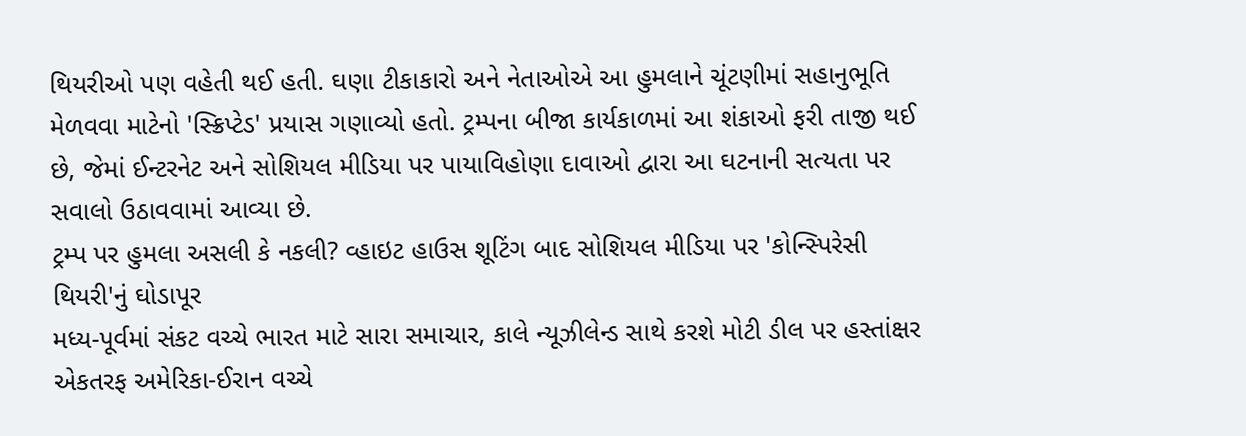થિયરીઓ પણ વહેતી થઈ હતી. ઘણા ટીકાકારો અને નેતાઓએ આ હુમલાને ચૂંટણીમાં સહાનુભૂતિ મેળવવા માટેનો 'સ્ક્રિપ્ટેડ' પ્રયાસ ગણાવ્યો હતો. ટ્રમ્પના બીજા કાર્યકાળમાં આ શંકાઓ ફરી તાજી થઈ છે, જેમાં ઈન્ટરનેટ અને સોશિયલ મીડિયા પર પાયાવિહોણા દાવાઓ દ્વારા આ ઘટનાની સત્યતા પર સવાલો ઉઠાવવામાં આવ્યા છે.
ટ્રમ્પ પર હુમલા અસલી કે નકલી? વ્હાઇટ હાઉસ શૂટિંગ બાદ સોશિયલ મીડિયા પર 'કોન્સ્પિરેસી થિયરી'નું ઘોડાપૂર
મધ્ય-પૂર્વમાં સંકટ વચ્ચે ભારત માટે સારા સમાચાર, કાલે ન્યૂઝીલેન્ડ સાથે કરશે મોટી ડીલ પર હસ્તાંક્ષર
એકતરફ અમેરિકા-ઈરાન વચ્ચે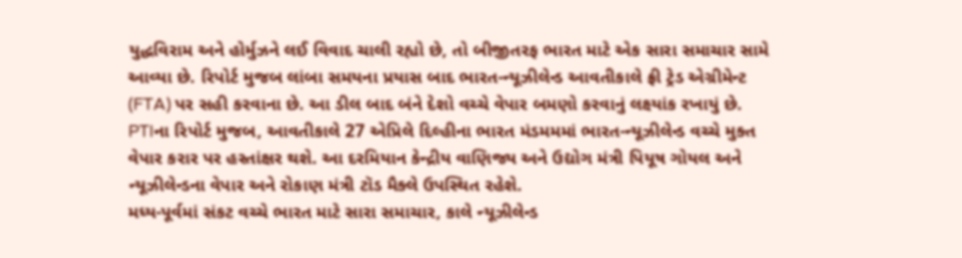યુદ્ધવિરામ અને હોર્મુઝને લઈ વિવાદ ચાલી રહ્યો છે, તો બીજીતરફ ભારત માટે એક સારા સમાચાર સામે આવ્યા છે. રિપોર્ટ મુજબ લાંબા સમયના પ્રયાસ બાદ ભારત-ન્યૂઝીલેન્ડ આવતીકાલે ફ્રી ટ્રેડ એગ્રીમેન્ટ (FTA) પર સહી કરવાના છે. આ ડીલ બાદ બંને દેશો વચ્ચે વેપાર બમણો કરવાનું લક્ષ્યાંક રખાયું છે. PTIના રિપોર્ટ મુજબ, આવતીકાલે 27 એપ્રિલે દિલ્હીના ભારત મંડમમમાં ભારત-ન્યૂઝીલેન્ડ વચ્ચે મુક્ત વેપાર કરાર પર હસ્તાંક્ષર થશે. આ દરમિયાન કેન્દ્રીય વાણિજ્ય અને ઉદ્યોગ મંત્રી પિયૂષ ગોયલ અને ન્યૂઝીલેન્ડના વેપાર અને રોકાણ મંત્રી ટૉડ મૈક્લે ઉપસ્થિત રહેશે.
મધ્ય-પૂર્વમાં સંકટ વચ્ચે ભારત માટે સારા સમાચાર, કાલે ન્યૂઝીલેન્ડ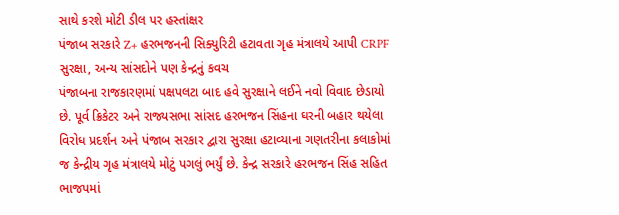સાથે કરશે મોટી ડીલ પર હસ્તાંક્ષર
પંજાબ સરકારે Z+ હરભજનની સિક્યુરિટી હટાવતા ગૃહ મંત્રાલયે આપી CRPF સુરક્ષા, અન્ય સાંસદોને પણ કેન્દ્રનું કવચ
પંજાબના રાજકારણમાં પક્ષપલટા બાદ હવે સુરક્ષાને લઈને નવો વિવાદ છેડાયો છે. પૂર્વ ક્રિકેટર અને રાજ્યસભા સાંસદ હરભજન સિંહના ઘરની બહાર થયેલા વિરોધ પ્રદર્શન અને પંજાબ સરકાર દ્વારા સુરક્ષા હટાવ્યાના ગણતરીના કલાકોમાં જ કેન્દ્રીય ગૃહ મંત્રાલયે મોટું પગલું ભર્યું છે. કેન્દ્ર સરકારે હરભજન સિંહ સહિત ભાજપમાં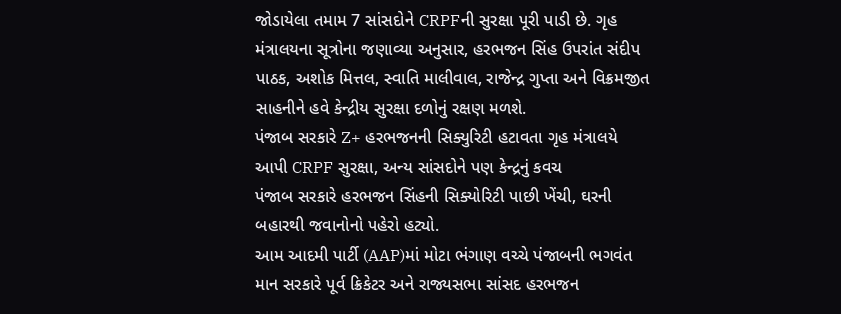જોડાયેલા તમામ 7 સાંસદોને CRPFની સુરક્ષા પૂરી પાડી છે. ગૃહ મંત્રાલયના સૂત્રોના જણાવ્યા અનુસાર, હરભજન સિંહ ઉપરાંત સંદીપ પાઠક, અશોક મિત્તલ, સ્વાતિ માલીવાલ, રાજેન્દ્ર ગુપ્તા અને વિક્રમજીત સાહનીને હવે કેન્દ્રીય સુરક્ષા દળોનું રક્ષણ મળશે.
પંજાબ સરકારે Z+ હરભજનની સિક્યુરિટી હટાવતા ગૃહ મંત્રાલયે આપી CRPF સુરક્ષા, અન્ય સાંસદોને પણ કેન્દ્રનું કવચ
પંજાબ સરકારે હરભજન સિંહની સિક્યોરિટી પાછી ખેંચી, ઘરની બહારથી જવાનોનો પહેરો હટ્યો.
આમ આદમી પાર્ટી (AAP)માં મોટા ભંગાણ વચ્ચે પંજાબની ભગવંત માન સરકારે પૂર્વ ક્રિકેટર અને રાજ્યસભા સાંસદ હરભજન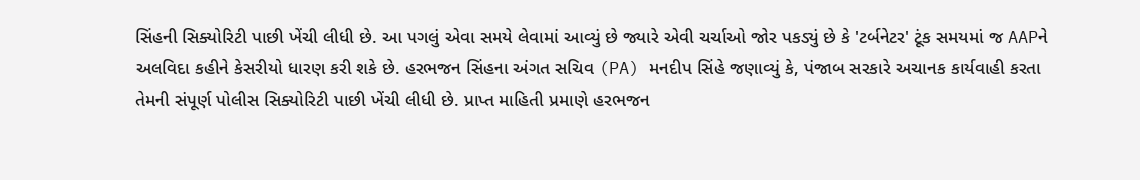સિંહની સિક્યોરિટી પાછી ખેંચી લીધી છે. આ પગલું એવા સમયે લેવામાં આવ્યું છે જ્યારે એવી ચર્ચાઓ જોર પકડ્યું છે કે 'ટર્બનેટર' ટૂંક સમયમાં જ AAPને અલવિદા કહીને કેસરીયો ધારણ કરી શકે છે. હરભજન સિંહના અંગત સચિવ (PA) મનદીપ સિંહે જણાવ્યું કે, પંજાબ સરકારે અચાનક કાર્યવાહી કરતા તેમની સંપૂર્ણ પોલીસ સિક્યોરિટી પાછી ખેંચી લીધી છે. પ્રાપ્ત માહિતી પ્રમાણે હરભજન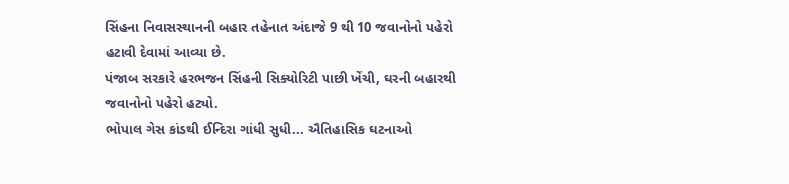સિંહના નિવાસસ્થાનની બહાર તહેનાત અંદાજે 9 થી 10 જવાનોનો પહેરો હટાવી દેવામાં આવ્યા છે.
પંજાબ સરકારે હરભજન સિંહની સિક્યોરિટી પાછી ખેંચી, ઘરની બહારથી જવાનોનો પહેરો હટ્યો.
ભોપાલ ગેસ કાંડથી ઈન્દિરા ગાંધી સુધી... ઐતિહાસિક ઘટનાઓ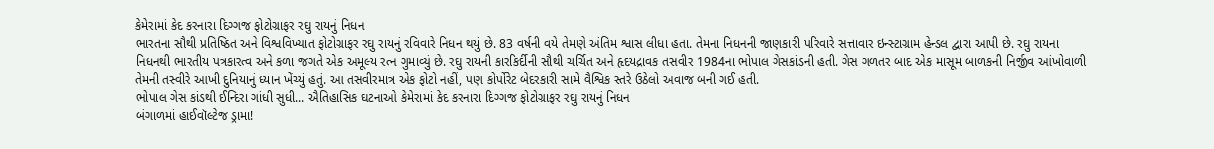કેમેરામાં કેદ કરનારા દિગ્ગજ ફોટોગ્રાફર રઘુ રાયનું નિધન
ભારતના સૌથી પ્રતિષ્ઠિત અને વિશ્વવિખ્યાત ફોટોગ્રાફર રઘુ રાયનું રવિવારે નિધન થયું છે. 83 વર્ષની વયે તેમણે અંતિમ શ્વાસ લીધા હતા. તેમના નિધનની જાણકારી પરિવારે સત્તાવાર ઇન્સ્ટાગ્રામ હેન્ડલ દ્વારા આપી છે. રઘુ રાયના નિધનથી ભારતીય પત્રકારત્વ અને કળા જગતે એક અમૂલ્ય રત્ન ગુમાવ્યું છે. રઘુ રાયની કારકિર્દીની સૌથી ચર્ચિત અને હૃદયદ્રાવક તસવીર 1984ના ભોપાલ ગેસકાંડની હતી. ગેસ ગળતર બાદ એક માસૂમ બાળકની નિર્જીવ આંખોવાળી તેમની તસ્વીરે આખી દુનિયાનું ધ્યાન ખેંચ્યું હતું. આ તસવીરમાત્ર એક ફોટો નહીં, પણ કોર્પોરેટ બેદરકારી સામે વૈશ્વિક સ્તરે ઉઠેલો અવાજ બની ગઈ હતી.
ભોપાલ ગેસ કાંડથી ઈન્દિરા ગાંધી સુધી... ઐતિહાસિક ઘટનાઓ કેમેરામાં કેદ કરનારા દિગ્ગજ ફોટોગ્રાફર રઘુ રાયનું નિધન
બંગાળમાં હાઈવૉલ્ટેજ ડ્રામા!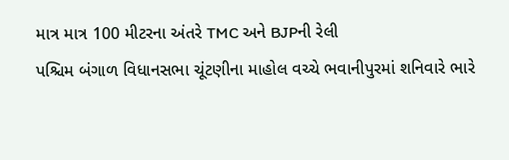માત્ર માત્ર 100 મીટરના અંતરે TMC અને BJPની રેલી
પશ્ચિમ બંગાળ વિધાનસભા ચૂંટણીના માહોલ વચ્ચે ભવાનીપુરમાં શનિવારે ભારે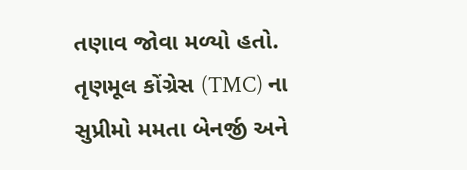તણાવ જોવા મળ્યો હતો. તૃણમૂલ કોંગ્રેસ (TMC) ના સુપ્રીમો મમતા બેનર્જી અને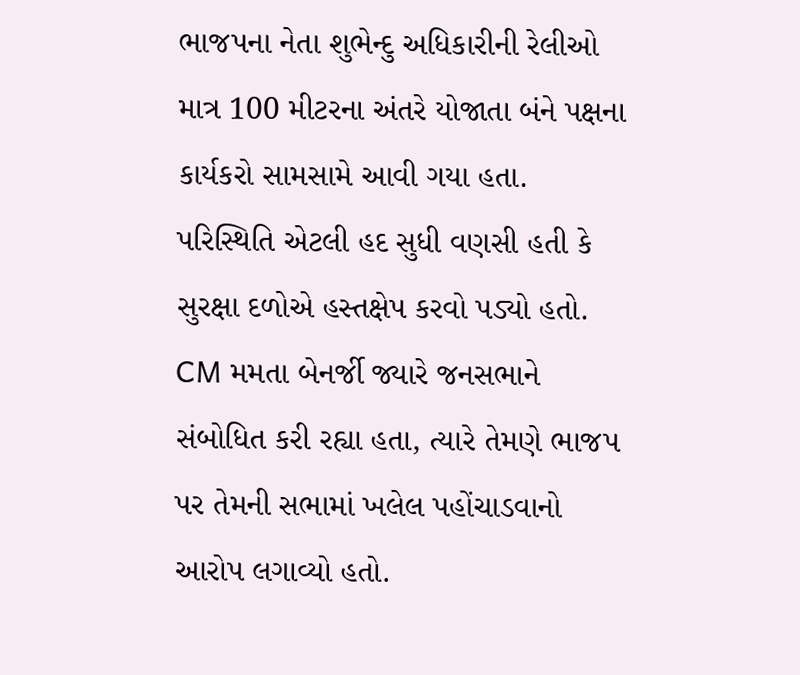ભાજપના નેતા શુભેન્દુ અધિકારીની રેલીઓ માત્ર 100 મીટરના અંતરે યોજાતા બંને પક્ષના કાર્યકરો સામસામે આવી ગયા હતા. પરિસ્થિતિ એટલી હદ સુધી વણસી હતી કે સુરક્ષા દળોએ હસ્તક્ષેપ કરવો પડ્યો હતો. CM મમતા બેનર્જી જ્યારે જનસભાને સંબોધિત કરી રહ્યા હતા, ત્યારે તેમણે ભાજપ પર તેમની સભામાં ખલેલ પહોંચાડવાનો આરોપ લગાવ્યો હતો.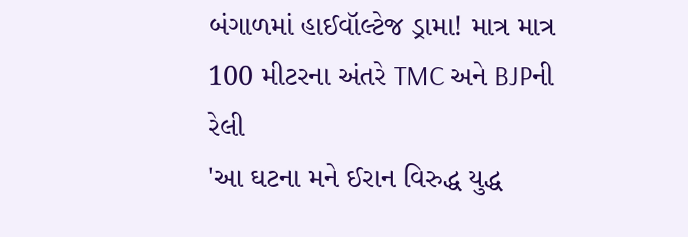બંગાળમાં હાઈવૉલ્ટેજ ડ્રામા! માત્ર માત્ર 100 મીટરના અંતરે TMC અને BJPની રેલી
'આ ઘટના મને ઈરાન વિરુદ્ધ યુદ્ધ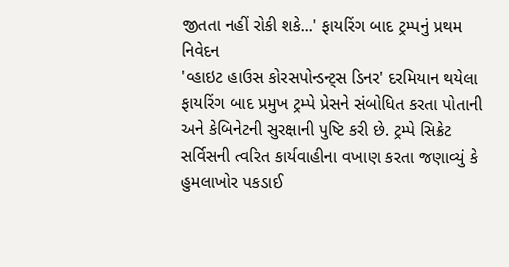જીતતા નહીં રોકી શકે...' ફાયરિંગ બાદ ટ્રમ્પનું પ્રથમ નિવેદન
'વ્હાઇટ હાઉસ કોરસપોન્ડન્ટ્સ ડિનર' દરમિયાન થયેલા ફાયરિંગ બાદ પ્રમુખ ટ્રમ્પે પ્રેસને સંબોધિત કરતા પોતાની અને કેબિનેટની સુરક્ષાની પુષ્ટિ કરી છે. ટ્રમ્પે સિક્રેટ સર્વિસની ત્વરિત કાર્યવાહીના વખાણ કરતા જણાવ્યું કે હુમલાખોર પકડાઈ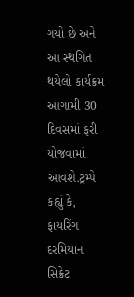ગયો છે અને આ સ્થગિત થયેલો કાર્યક્રમ આગામી 30 દિવસમાં ફરી યોજવામાં આવશે.ટ્રમ્પે કહ્યું કે, ફાયરિંગ દરમિયાન સિક્રેટ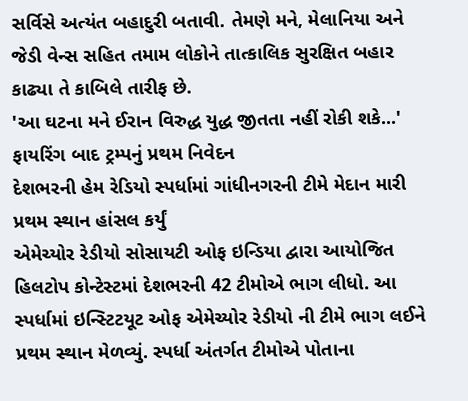સર્વિસે અત્યંત બહાદુરી બતાવી. તેમણે મને, મેલાનિયા અને જેડી વેન્સ સહિત તમામ લોકોને તાત્કાલિક સુરક્ષિત બહાર કાઢ્યા તે કાબિલે તારીફ છે.
'આ ઘટના મને ઈરાન વિરુદ્ધ યુદ્ધ જીતતા નહીં રોકી શકે...' ફાયરિંગ બાદ ટ્રમ્પનું પ્રથમ નિવેદન
દેશભરની હેમ રેડિયો સ્પર્ધામાં ગાંધીનગરની ટીમે મેદાન મારી પ્રથમ સ્થાન હાંસલ કર્યું
એમેચ્યોર રેડીયો સોસાયટી ઓફ ઇન્ડિયા દ્વારા આયોજિત હિલટોપ કોન્ટેસ્ટમાં દેશભરની 42 ટીમોએ ભાગ લીધો. આ સ્પર્ધામાં ઇન્સ્ટિટયૂટ ઓફ એમેચ્યોર રેડીયો ની ટીમે ભાગ લઈને પ્રથમ સ્થાન મેળવ્યું. સ્પર્ધા અંતર્ગત ટીમોએ પોતાના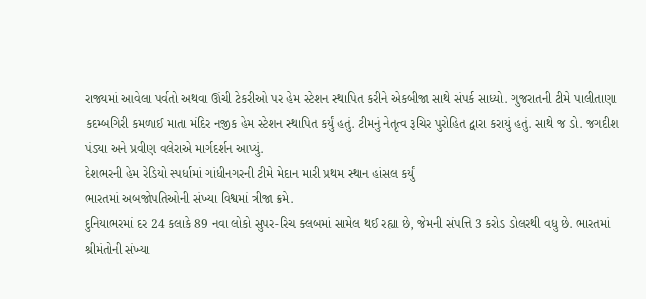રાજ્યમાં આવેલા પર્વતો અથવા ઊંચી ટેકરીઓ પર હેમ સ્ટેશન સ્થાપિત કરીને એકબીજા સાથે સંપર્ક સાધ્યો. ગુજરાતની ટીમે પાલીતાણા કદમ્બગિરી કમળાઈ માતા મંદિર નજીક હેમ સ્ટેશન સ્થાપિત કર્યું હતું. ટીમનું નેતૃત્વ રૂચિર પુરોહિત દ્વારા કરાયું હતું. સાથે જ ડો. જગદીશ પંડ્યા અને પ્રવીણ વલેરાએ માર્ગદર્શન આપ્યું.
દેશભરની હેમ રેડિયો સ્પર્ધામાં ગાંધીનગરની ટીમે મેદાન મારી પ્રથમ સ્થાન હાંસલ કર્યું
ભારતમાં અબજોપતિઓની સંખ્યા વિશ્વમાં ત્રીજા ક્રમે.
દુનિયાભરમાં દર 24 કલાકે 89 નવા લોકો સુપર-રિચ ક્લબમાં સામેલ થઈ રહ્યા છે, જેમની સંપત્તિ 3 કરોડ ડોલરથી વધુ છે. ભારતમાં શ્રીમંતોની સંખ્યા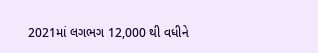2021માં લગભગ 12,000 થી વધીને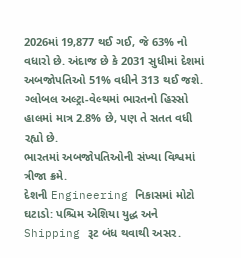2026માં 19,877 થઈ ગઈ, જે 63% નો વધારો છે. અંદાજ છે કે 2031 સુધીમાં દેશમાં અબજોપતિઓ 51% વધીને 313 થઈ જશે. ગ્લોબલ અલ્ટ્રા-વેલ્થમાં ભારતનો હિસ્સો હાલમાં માત્ર 2.8% છે, પણ તે સતત વધી રહ્યો છે.
ભારતમાં અબજોપતિઓની સંખ્યા વિશ્વમાં ત્રીજા ક્રમે.
દેશની Engineering નિકાસમાં મોટો ઘટાડો: પશ્ચિમ એશિયા યુદ્ધ અને Shipping રૂટ બંધ થવાથી અસર.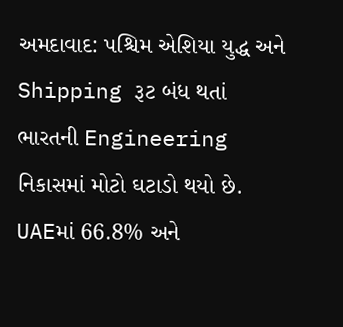અમદાવાદ: પશ્ચિમ એશિયા યુદ્ધ અને Shipping રૂટ બંધ થતાં ભારતની Engineering નિકાસમાં મોટો ઘટાડો થયો છે. UAEમાં 66.8% અને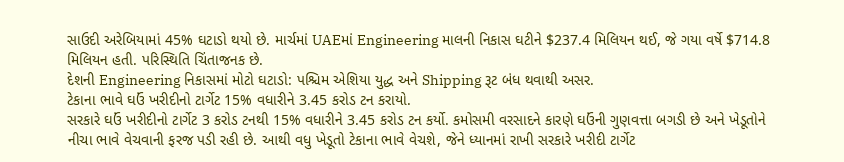સાઉદી અરેબિયામાં 45% ઘટાડો થયો છે. માર્ચમાં UAEમાં Engineering માલની નિકાસ ઘટીને $237.4 મિલિયન થઈ, જે ગયા વર્ષે $714.8 મિલિયન હતી. પરિસ્થિતિ ચિંતાજનક છે.
દેશની Engineering નિકાસમાં મોટો ઘટાડો: પશ્ચિમ એશિયા યુદ્ધ અને Shipping રૂટ બંધ થવાથી અસર.
ટેકાના ભાવે ઘઉં ખરીદીનો ટાર્ગેટ 15% વધારીને 3.45 કરોડ ટન કરાયો.
સરકારે ઘઉં ખરીદીનો ટાર્ગેટ 3 કરોડ ટનથી 15% વધારીને 3.45 કરોડ ટન કર્યો. કમોસમી વરસાદને કારણે ઘઉંની ગુણવત્તા બગડી છે અને ખેડૂતોને નીચા ભાવે વેચવાની ફરજ પડી રહી છે. આથી વધુ ખેડૂતો ટેકાના ભાવે વેચશે, જેને ધ્યાનમાં રાખી સરકારે ખરીદી ટાર્ગેટ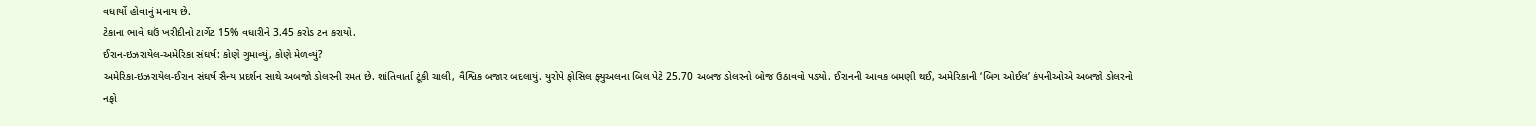વધાર્યો હોવાનું મનાય છે.
ટેકાના ભાવે ઘઉં ખરીદીનો ટાર્ગેટ 15% વધારીને 3.45 કરોડ ટન કરાયો.
ઈરાન-ઇઝરાયેલ-અમેરિકા સંઘર્ષ: કોણે ગુમાવ્યું, કોણે મેળવ્યું?
અમેરિકા-ઇઝરાયેલ-ઈરાન સંઘર્ષ સૈન્ય પ્રદર્શન સાથે અબજો ડોલરની રમત છે. શાંતિવાર્તા ટૂંકી ચાલી, વૈશ્વિક બજાર બદલાયું. યુરોપે ફોસિલ ફ્યુઅલના બિલ પેટે 25.70 અબજ ડોલરનો બોજ ઉઠાવવો પડ્યો. ઈરાનની આવક બમણી થઈ, અમેરિકાની ‘બિગ ઓઈલ’ કંપનીઓએ અબજો ડોલરનો નફો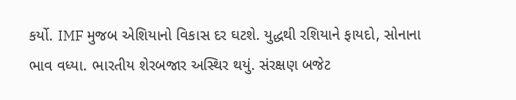કર્યો. IMF મુજબ એશિયાનો વિકાસ દર ઘટશે. યુદ્ધથી રશિયાને ફાયદો, સોનાના ભાવ વધ્યા. ભારતીય શેરબજાર અસ્થિર થયું. સંરક્ષણ બજેટ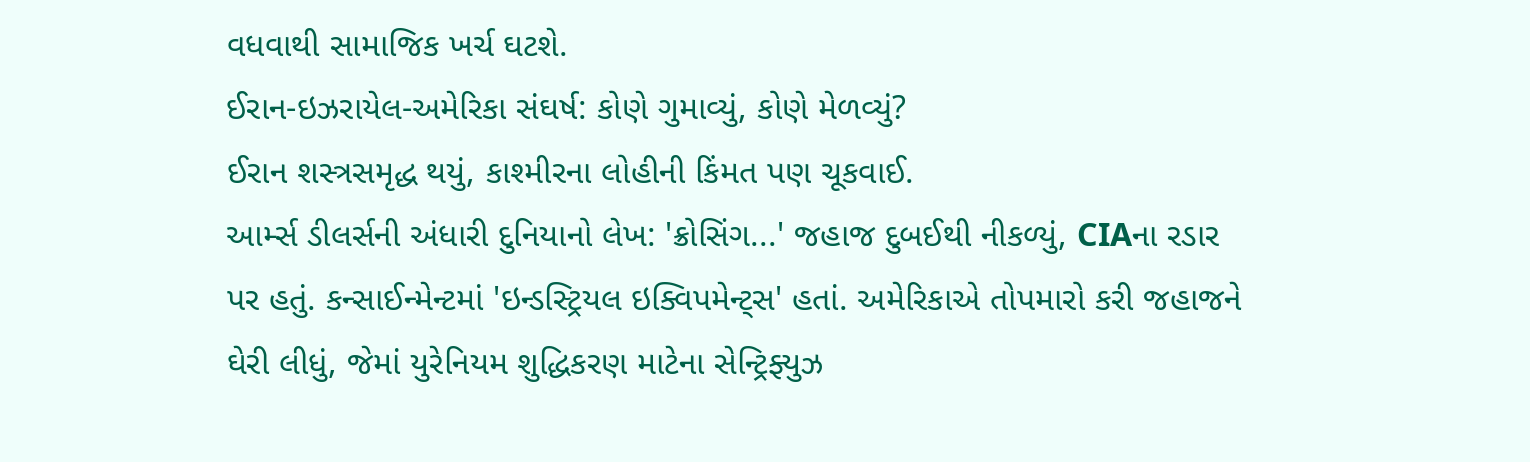વધવાથી સામાજિક ખર્ચ ઘટશે.
ઈરાન-ઇઝરાયેલ-અમેરિકા સંઘર્ષ: કોણે ગુમાવ્યું, કોણે મેળવ્યું?
ઈરાન શસ્ત્રસમૃદ્ધ થયું, કાશ્મીરના લોહીની કિંમત પણ ચૂકવાઈ.
આર્મ્સ ડીલર્સની અંધારી દુનિયાનો લેખ: 'ક્રોસિંગ...' જહાજ દુબઈથી નીકળ્યું, CIAના રડાર પર હતું. કન્સાઈન્મેન્ટમાં 'ઇન્ડસ્ટ્રિયલ ઇક્વિપમેન્ટ્સ' હતાં. અમેરિકાએ તોપમારો કરી જહાજને ઘેરી લીધું, જેમાં યુરેનિયમ શુદ્ધિકરણ માટેના સેન્ટ્રિફ્યુઝ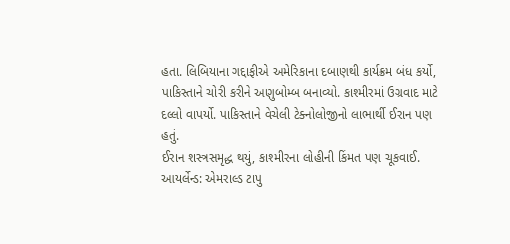હતા. લિબિયાના ગદ્દાફીએ અમેરિકાના દબાણથી કાર્યક્રમ બંધ કર્યો, પાકિસ્તાને ચોરી કરીને અણુબોમ્બ બનાવ્યો. કાશ્મીરમાં ઉગ્રવાદ માટે દલ્લો વાપર્યો. પાકિસ્તાને વેચેલી ટેક્નોલોજીનો લાભાર્થી ઈરાન પણ હતું.
ઈરાન શસ્ત્રસમૃદ્ધ થયું, કાશ્મીરના લોહીની કિંમત પણ ચૂકવાઈ.
આયર્લેન્ડ: એમરાલ્ડ ટાપુ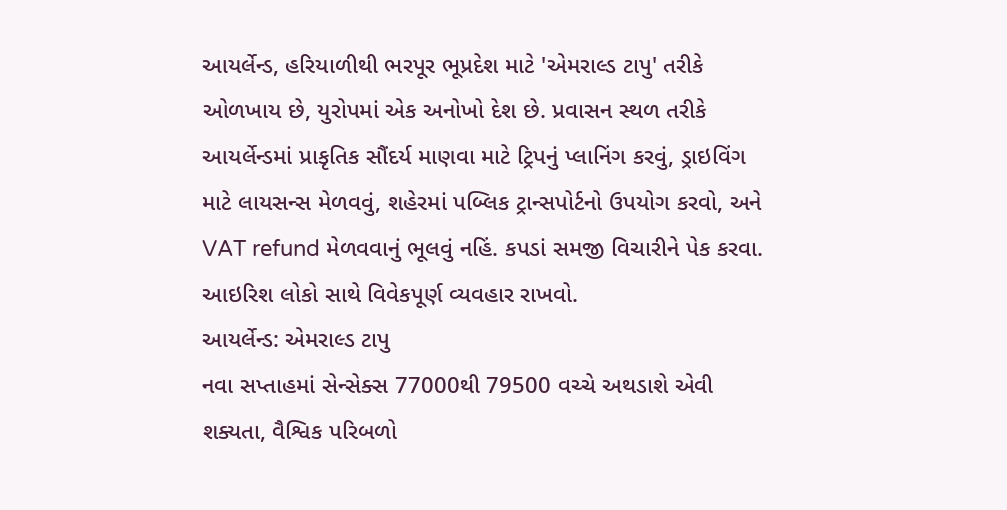આયર્લેન્ડ, હરિયાળીથી ભરપૂર ભૂપ્રદેશ માટે 'એમરાલ્ડ ટાપુ' તરીકે ઓળખાય છે, યુરોપમાં એક અનોખો દેશ છે. પ્રવાસન સ્થળ તરીકે આયર્લેન્ડમાં પ્રાકૃતિક સૌંદર્ય માણવા માટે ટ્રિપનું પ્લાનિંગ કરવું, ડ્રાઇવિંગ માટે લાયસન્સ મેળવવું, શહેરમાં પબ્લિક ટ્રાન્સપોર્ટનો ઉપયોગ કરવો, અને VAT refund મેળવવાનું ભૂલવું નહિં. કપડાં સમજી વિચારીને પેક કરવા. આઇરિશ લોકો સાથે વિવેકપૂર્ણ વ્યવહાર રાખવો.
આયર્લેન્ડ: એમરાલ્ડ ટાપુ
નવા સપ્તાહમાં સેન્સેક્સ 77000થી 79500 વચ્ચે અથડાશે એવી શક્યતા, વૈશ્વિક પરિબળો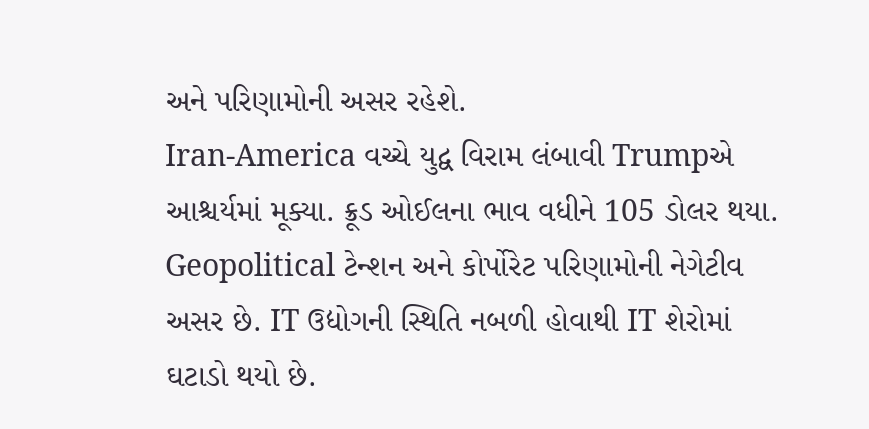અને પરિણામોની અસર રહેશે.
Iran-America વચ્ચે યુદ્વ વિરામ લંબાવી Trumpએ આશ્ચર્યમાં મૂક્યા. ક્રૂડ ઓઈલના ભાવ વધીને 105 ડોલર થયા. Geopolitical ટેન્શન અને કોર્પોરેટ પરિણામોની નેગેટીવ અસર છે. IT ઉદ્યોગની સ્થિતિ નબળી હોવાથી IT શેરોમાં ઘટાડો થયો છે.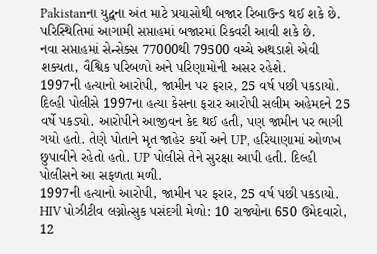Pakistanના યુદ્વના અંત માટે પ્રયાસોથી બજાર રિબાઉન્ડ થઈ શકે છે. પરિસ્થિતિમાં આગામી સપ્તાહમાં બજારમાં રિકવરી આવી શકે છે.
નવા સપ્તાહમાં સેન્સેક્સ 77000થી 79500 વચ્ચે અથડાશે એવી શક્યતા, વૈશ્વિક પરિબળો અને પરિણામોની અસર રહેશે.
1997ની હત્યાનો આરોપી, જામીન પર ફરાર, 25 વર્ષ પછી પકડાયો.
દિલ્હી પોલીસે 1997ના હત્યા કેસના ફરાર આરોપી સલીમ અહેમદને 25 વર્ષે પકડ્યો. આરોપીને આજીવન કેદ થઈ હતી, પણ જામીન પર ભાગી ગયો હતો. તેણે પોતાને મૃત જાહેર કર્યો અને UP, હરિયાણામાં ઓળખ છુપાવીને રહેતો હતો. UP પોલીસે તેને સુરક્ષા આપી હતી. દિલ્હી પોલીસને આ સફળતા મળી.
1997ની હત્યાનો આરોપી, જામીન પર ફરાર, 25 વર્ષ પછી પકડાયો.
HIV પોઝીટીવ લગ્નોત્સુક પસંદગી મેળો: 10 રાજ્યોના 650 ઉમેદવારો, 12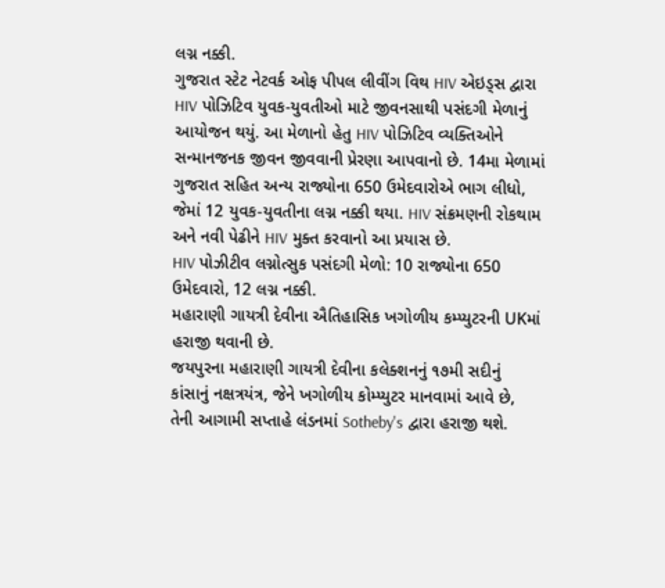લગ્ન નક્કી.
ગુજરાત સ્ટેટ નેટવર્ક ઓફ પીપલ લીવીંગ વિથ HIV એઇડ્સ દ્વારા HIV પોઝિટિવ યુવક-યુવતીઓ માટે જીવનસાથી પસંદગી મેળાનું આયોજન થયું. આ મેળાનો હેતુ HIV પોઝિટિવ વ્યક્તિઓને સન્માનજનક જીવન જીવવાની પ્રેરણા આપવાનો છે. 14મા મેળામાં ગુજરાત સહિત અન્ય રાજ્યોના 650 ઉમેદવારોએ ભાગ લીધો, જેમાં 12 યુવક-યુવતીના લગ્ન નક્કી થયા. HIV સંક્રમણની રોકથામ અને નવી પેઢીને HIV મુક્ત કરવાનો આ પ્રયાસ છે.
HIV પોઝીટીવ લગ્નોત્સુક પસંદગી મેળો: 10 રાજ્યોના 650 ઉમેદવારો, 12 લગ્ન નક્કી.
મહારાણી ગાયત્રી દેવીના ઐતિહાસિક ખગોળીય કમ્પ્યુટરની UKમાં હરાજી થવાની છે.
જયપુરના મહારાણી ગાયત્રી દેવીના કલેક્શનનું ૧૭મી સદીનું કાંસાનું નક્ષત્રયંત્ર, જેને ખગોળીય કોમ્પ્યુટર માનવામાં આવે છે, તેની આગામી સપ્તાહે લંડનમાં Sotheby's દ્વારા હરાજી થશે.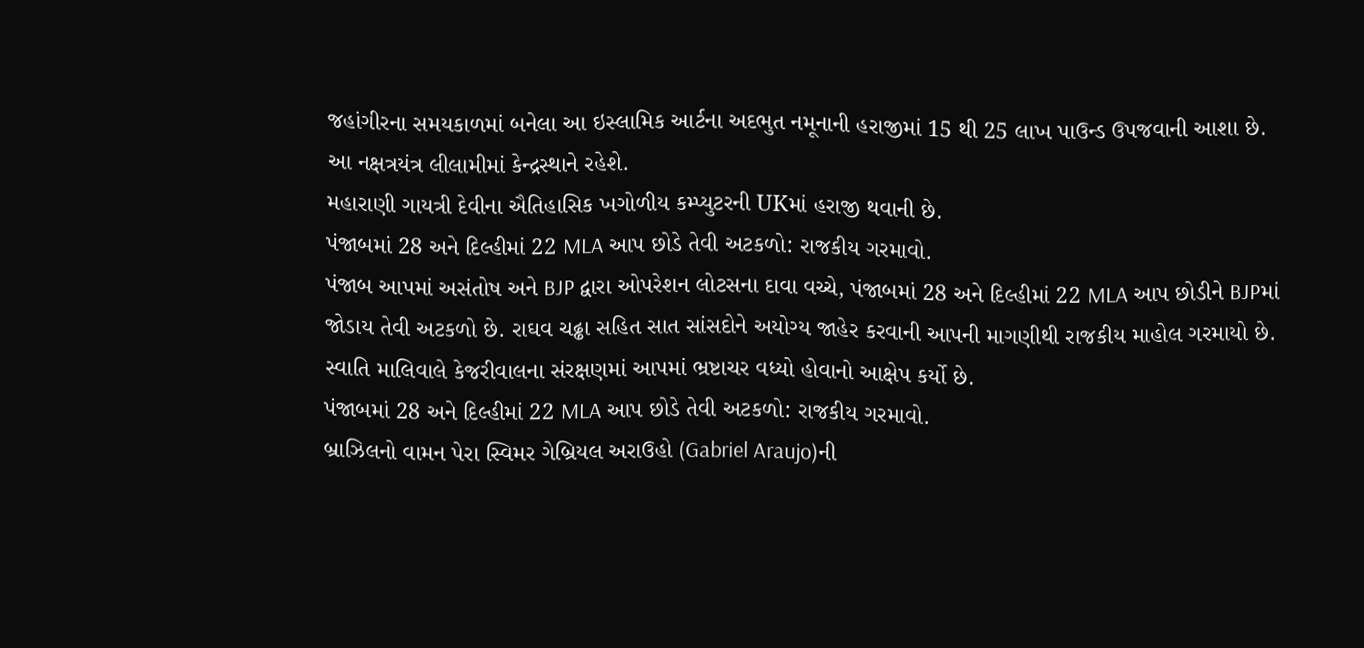જહાંગીરના સમયકાળમાં બનેલા આ ઇસ્લામિક આર્ટના અદભુત નમૂનાની હરાજીમાં 15 થી 25 લાખ પાઉન્ડ ઉપજવાની આશા છે. આ નક્ષત્રયંત્ર લીલામીમાં કેન્દ્રસ્થાને રહેશે.
મહારાણી ગાયત્રી દેવીના ઐતિહાસિક ખગોળીય કમ્પ્યુટરની UKમાં હરાજી થવાની છે.
પંજાબમાં 28 અને દિલ્હીમાં 22 MLA આપ છોડે તેવી અટકળો: રાજકીય ગરમાવો.
પંજાબ આપમાં અસંતોષ અને BJP દ્વારા ઓપરેશન લોટસના દાવા વચ્ચે, પંજાબમાં 28 અને દિલ્હીમાં 22 MLA આપ છોડીને BJPમાં જોડાય તેવી અટકળો છે. રાઘવ ચઢ્ઢા સહિત સાત સાંસદોને અયોગ્ય જાહેર કરવાની આપની માગણીથી રાજકીય માહોલ ગરમાયો છે. સ્વાતિ માલિવાલે કેજરીવાલના સંરક્ષણમાં આપમાં ભ્રષ્ટાચર વધ્યો હોવાનો આક્ષેપ કર્યો છે.
પંજાબમાં 28 અને દિલ્હીમાં 22 MLA આપ છોડે તેવી અટકળો: રાજકીય ગરમાવો.
બ્રાઝિલનો વામન પેરા સ્વિમર ગેબ્રિયલ અરાઉહો (Gabriel Araujo)ની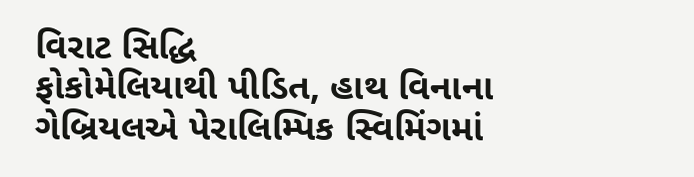વિરાટ સિદ્ધિ
ફોકોમેલિયાથી પીડિત, હાથ વિનાના ગેબ્રિયલએ પેરાલિમ્પિક સ્વિમિંગમાં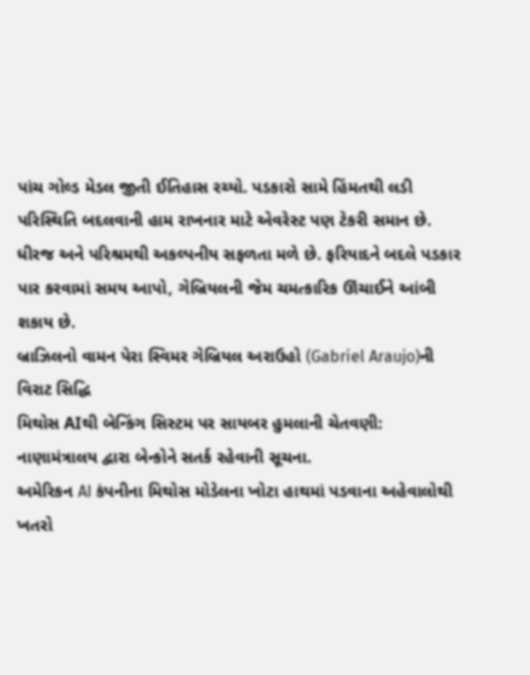પાંચ ગોલ્ડ મેડલ જીતી ઈતિહાસ રચ્યો. પડકારો સામે હિંમતથી લડી પરિસ્થિતિ બદલવાની હામ રાખનાર માટે એવરેસ્ટ પણ ટેકરી સમાન છે. ધીરજ અને પરિશ્રમથી અકલ્પનીય સફળતા મળે છે. ફરિયાદને બદલે પડકાર પાર કરવામાં સમય આપો, ગેબ્રિયલની જેમ ચમત્કારિક ઊંચાઈને આંબી શકાય છે.
બ્રાઝિલનો વામન પેરા સ્વિમર ગેબ્રિયલ અરાઉહો (Gabriel Araujo)ની વિરાટ સિદ્ધિ
મિથોસ AIથી બેન્કિંગ સિસ્ટમ પર સાયબર હુમલાની ચેતવણી: નાણામંત્રાલય દ્વારા બેન્કોને સતર્ક રહેવાની સૂચના.
અમેરિકન AI કંપનીના મિથોસ મોડેલના ખોટા હાથમાં પડવાના અહેવાલોથી ખતરો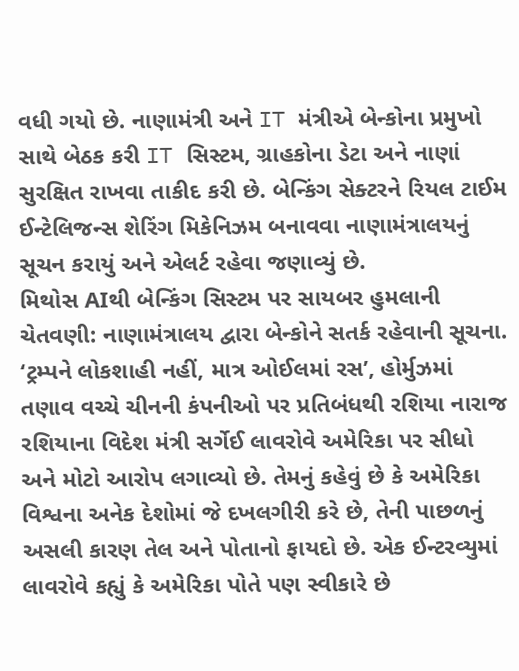વધી ગયો છે. નાણામંત્રી અને IT મંત્રીએ બેન્કોના પ્રમુખો સાથે બેઠક કરી IT સિસ્ટમ, ગ્રાહકોના ડેટા અને નાણાં સુરક્ષિત રાખવા તાકીદ કરી છે. બેન્કિંગ સેક્ટરને રિયલ ટાઈમ ઈન્ટેલિજન્સ શેરિંગ મિકેનિઝમ બનાવવા નાણામંત્રાલયનું સૂચન કરાયું અને એલર્ટ રહેવા જણાવ્યું છે.
મિથોસ AIથી બેન્કિંગ સિસ્ટમ પર સાયબર હુમલાની ચેતવણી: નાણામંત્રાલય દ્વારા બેન્કોને સતર્ક રહેવાની સૂચના.
‘ટ્રમ્પને લોકશાહી નહીં, માત્ર ઓઈલમાં રસ’, હોર્મુઝમાં તણાવ વચ્ચે ચીનની કંપનીઓ પર પ્રતિબંધથી રશિયા નારાજ
રશિયાના વિદેશ મંત્રી સર્ગેઈ લાવરોવે અમેરિકા પર સીધો અને મોટો આરોપ લગાવ્યો છે. તેમનું કહેવું છે કે અમેરિકા વિશ્વના અનેક દેશોમાં જે દખલગીરી કરે છે, તેની પાછળનું અસલી કારણ તેલ અને પોતાનો ફાયદો છે. એક ઈન્ટરવ્યુમાં લાવરોવે કહ્યું કે અમેરિકા પોતે પણ સ્વીકારે છે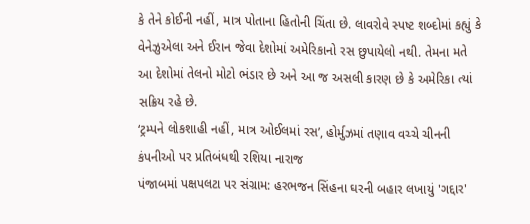કે તેને કોઈની નહીં, માત્ર પોતાના હિતોની ચિંતા છે. લાવરોવે સ્પષ્ટ શબ્દોમાં કહ્યું કે વેનેઝુએલા અને ઈરાન જેવા દેશોમાં અમેરિકાનો રસ છુપાયેલો નથી. તેમના મતે આ દેશોમાં તેલનો મોટો ભંડાર છે અને આ જ અસલી કારણ છે કે અમેરિકા ત્યાં સક્રિય રહે છે.
‘ટ્રમ્પને લોકશાહી નહીં, માત્ર ઓઈલમાં રસ’, હોર્મુઝમાં તણાવ વચ્ચે ચીનની કંપનીઓ પર પ્રતિબંધથી રશિયા નારાજ
પંજાબમાં પક્ષપલટા પર સંગ્રામ: હરભજન સિંહના ઘરની બહાર લખાયું 'ગદ્દાર'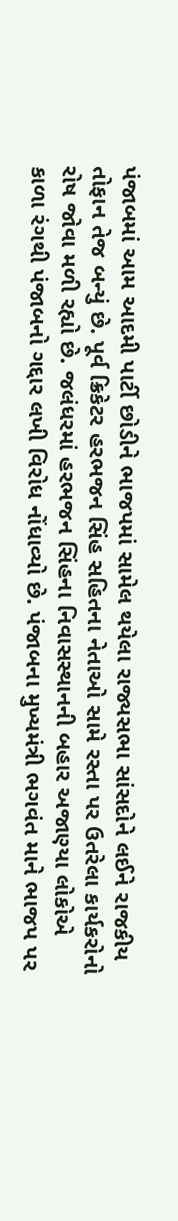પંજાબમાં આમ આદમી પાર્ટી છોડીને ભાજપમાં સામેલ થયેલા રાજ્યસભા સાંસદોને લઈને રાજકીય તોફાન તેજ બન્યું છે. પૂર્વ ક્રિકેટર હરભજન સિંહ સહિતના નેતાઓ સામે રસ્તા પર ઉતરેલા કાર્યકરોનો રોષ જોવા મળી રહ્યો છે. જલંધરમાં હરભજન સિંહના નિવાસસ્થાનની બહાર અજાણ્યા લોકોએ કાળા રંગથી પંજાબનો ગદ્દાર લખી વિરોધ નોંધાવ્યો છે. પંજાબના મુખ્યમંત્રી ભગવંત માને ભાજપ પર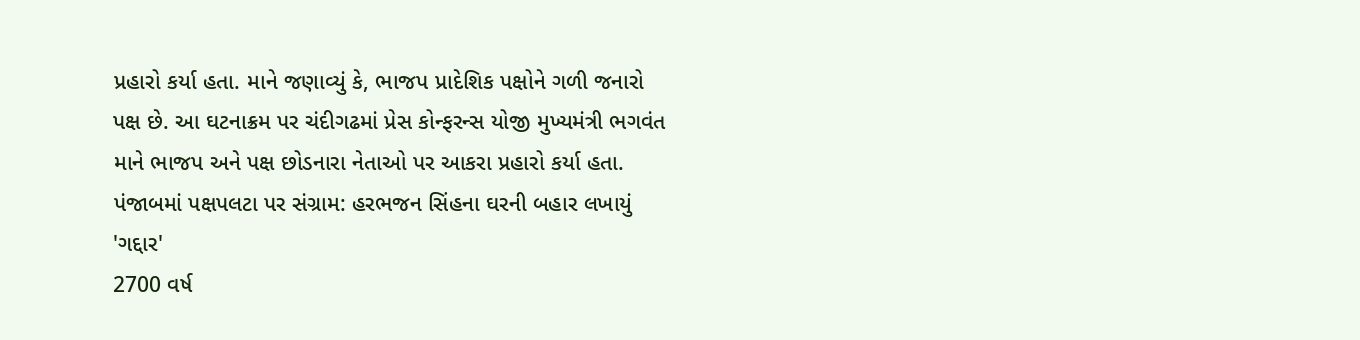પ્રહારો કર્યા હતા. માને જણાવ્યું કે, ભાજપ પ્રાદેશિક પક્ષોને ગળી જનારો પક્ષ છે. આ ઘટનાક્રમ પર ચંદીગઢમાં પ્રેસ કોન્ફરન્સ યોજી મુખ્યમંત્રી ભગવંત માને ભાજપ અને પક્ષ છોડનારા નેતાઓ પર આકરા પ્રહારો કર્યા હતા.
પંજાબમાં પક્ષપલટા પર સંગ્રામ: હરભજન સિંહના ઘરની બહાર લખાયું 'ગદ્દાર'
2700 વર્ષ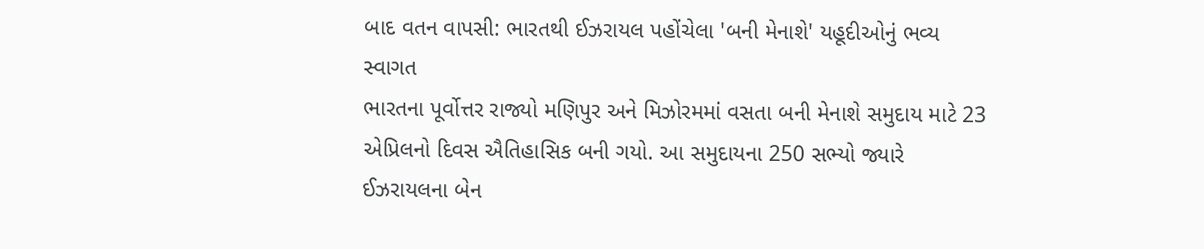બાદ વતન વાપસી: ભારતથી ઈઝરાયલ પહોંચેલા 'બની મેનાશે' યહૂદીઓનું ભવ્ય સ્વાગત
ભારતના પૂર્વોત્તર રાજ્યો મણિપુર અને મિઝોરમમાં વસતા બની મેનાશે સમુદાય માટે 23 એપ્રિલનો દિવસ ઐતિહાસિક બની ગયો. આ સમુદાયના 250 સભ્યો જ્યારે ઈઝરાયલના બેન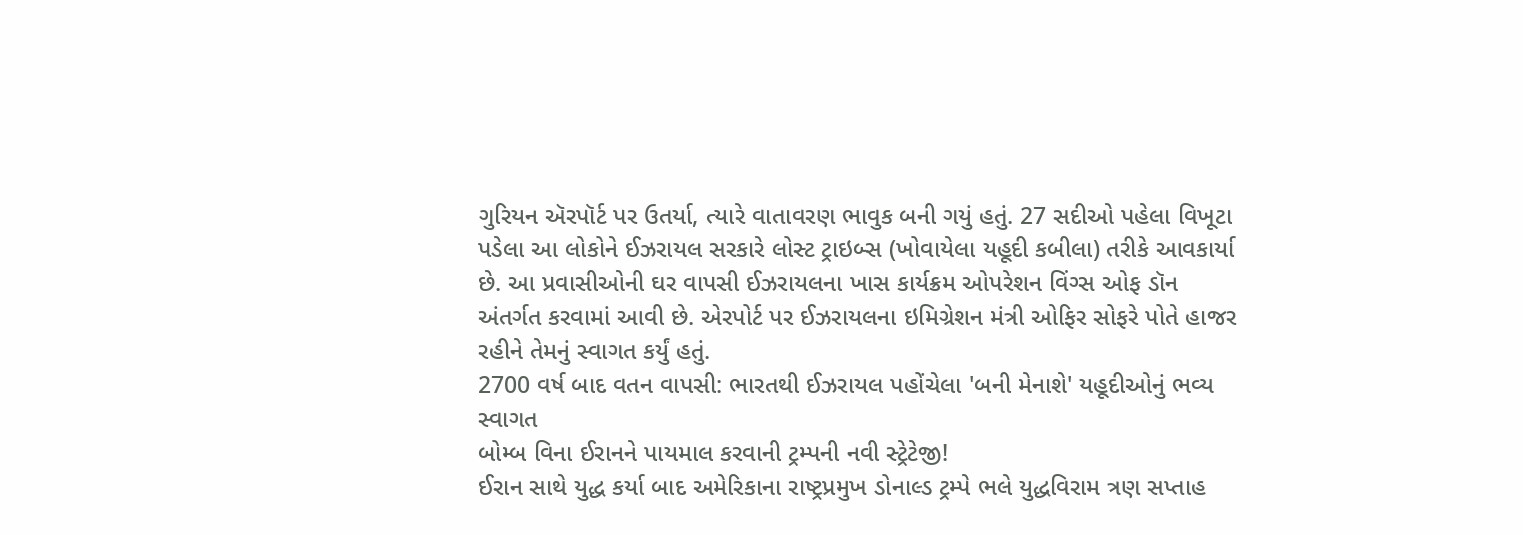ગુરિયન ઍરપૉર્ટ પર ઉતર્યા, ત્યારે વાતાવરણ ભાવુક બની ગયું હતું. 27 સદીઓ પહેલા વિખૂટા પડેલા આ લોકોને ઈઝરાયલ સરકારે લોસ્ટ ટ્રાઇબ્સ (ખોવાયેલા યહૂદી કબીલા) તરીકે આવકાર્યા છે. આ પ્રવાસીઓની ઘર વાપસી ઈઝરાયલના ખાસ કાર્યક્રમ ઓપરેશન વિંગ્સ ઓફ ડૉન અંતર્ગત કરવામાં આવી છે. એરપોર્ટ પર ઈઝરાયલના ઇમિગ્રેશન મંત્રી ઓફિર સોફરે પોતે હાજર રહીને તેમનું સ્વાગત કર્યું હતું.
2700 વર્ષ બાદ વતન વાપસી: ભારતથી ઈઝરાયલ પહોંચેલા 'બની મેનાશે' યહૂદીઓનું ભવ્ય સ્વાગત
બોમ્બ વિના ઈરાનને પાયમાલ કરવાની ટ્રમ્પની નવી સ્ટ્રેટેજી!
ઈરાન સાથે યુદ્ધ કર્યા બાદ અમેરિકાના રાષ્ટ્રપ્રમુખ ડોનાલ્ડ ટ્રમ્પે ભલે યુદ્ધવિરામ ત્રણ સપ્તાહ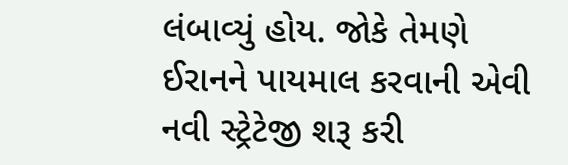લંબાવ્યું હોય. જોકે તેમણે ઈરાનને પાયમાલ કરવાની એવી નવી સ્ટ્રેટેજી શરૂ કરી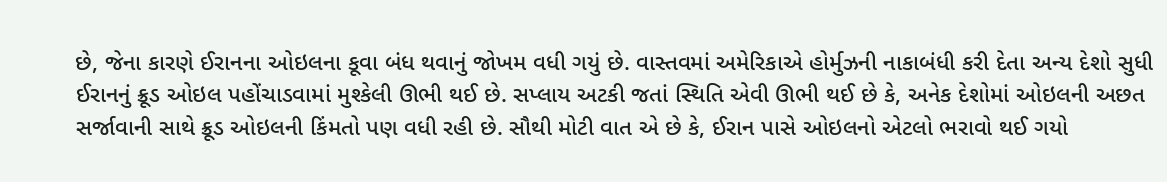છે, જેના કારણે ઈરાનના ઓઇલના કૂવા બંધ થવાનું જોખમ વધી ગયું છે. વાસ્તવમાં અમેરિકાએ હોર્મુઝની નાકાબંધી કરી દેતા અન્ય દેશો સુધી ઈરાનનું ક્રૂડ ઓઇલ પહોંચાડવામાં મુશ્કેલી ઊભી થઈ છે. સપ્લાય અટકી જતાં સ્થિતિ એવી ઊભી થઈ છે કે, અનેક દેશોમાં ઓઇલની અછત સર્જાવાની સાથે ક્રૂડ ઓઇલની કિંમતો પણ વધી રહી છે. સૌથી મોટી વાત એ છે કે, ઈરાન પાસે ઓઇલનો એટલો ભરાવો થઈ ગયો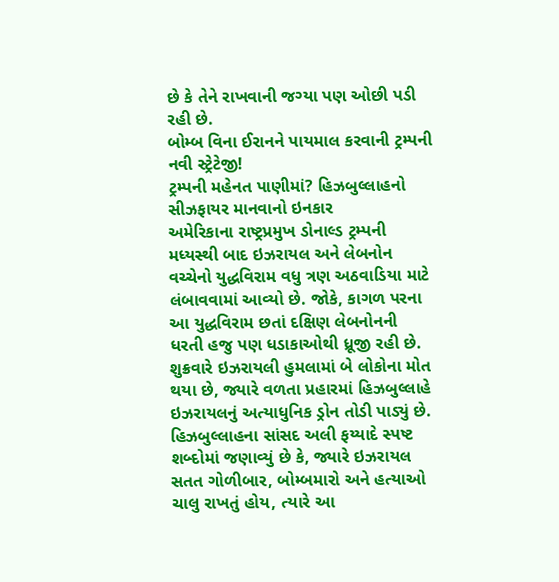છે કે તેને રાખવાની જગ્યા પણ ઓછી પડી રહી છે.
બોમ્બ વિના ઈરાનને પાયમાલ કરવાની ટ્રમ્પની નવી સ્ટ્રેટેજી!
ટ્રમ્પની મહેનત પાણીમાં? હિઝબુલ્લાહનો સીઝફાયર માનવાનો ઇનકાર
અમેરિકાના રાષ્ટ્રપ્રમુખ ડોનાલ્ડ ટ્રમ્પની મધ્યસ્થી બાદ ઇઝરાયલ અને લેબનોન વચ્ચેનો યુદ્ધવિરામ વધુ ત્રણ અઠવાડિયા માટે લંબાવવામાં આવ્યો છે. જોકે, કાગળ પરના આ યુદ્ધવિરામ છતાં દક્ષિણ લેબનોનની ધરતી હજુ પણ ધડાકાઓથી ધ્રૂજી રહી છે. શુક્રવારે ઇઝરાયલી હુમલામાં બે લોકોના મોત થયા છે, જ્યારે વળતા પ્રહારમાં હિઝબુલ્લાહે ઇઝરાયલનું અત્યાધુનિક ડ્રોન તોડી પાડ્યું છે. હિઝબુલ્લાહના સાંસદ અલી ફય્યાદે સ્પષ્ટ શબ્દોમાં જણાવ્યું છે કે, જ્યારે ઇઝરાયલ સતત ગોળીબાર, બોમ્બમારો અને હત્યાઓ ચાલુ રાખતું હોય, ત્યારે આ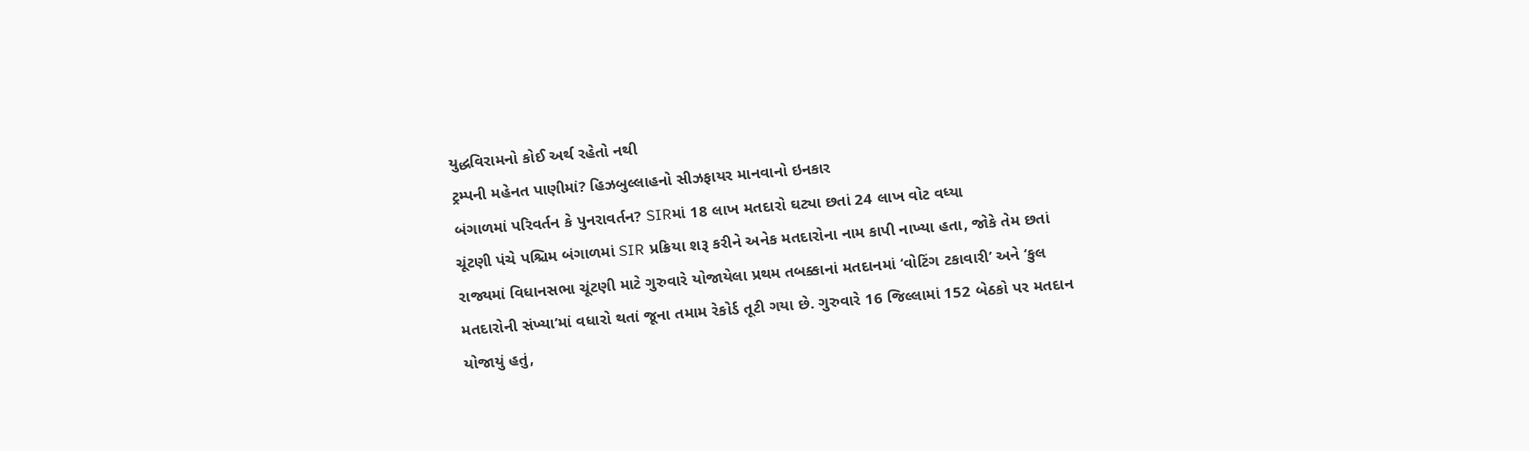યુદ્ધવિરામનો કોઈ અર્થ રહેતો નથી
ટ્રમ્પની મહેનત પાણીમાં? હિઝબુલ્લાહનો સીઝફાયર માનવાનો ઇનકાર
બંગાળમાં પરિવર્તન કે પુનરાવર્તન? SIRમાં 18 લાખ મતદારો ઘટ્યા છતાં 24 લાખ વોટ વધ્યા
ચૂંટણી પંચે પશ્ચિમ બંગાળમાં SIR પ્રક્રિયા શરૂ કરીને અનેક મતદારોના નામ કાપી નાખ્યા હતા, જોકે તેમ છતાં રાજ્યમાં વિધાનસભા ચૂંટણી માટે ગુરુવારે યોજાયેલા પ્રથમ તબક્કાનાં મતદાનમાં ‘વોટિંગ ટકાવારી’ અને ‘કુલ મતદારોની સંખ્યા’માં વધારો થતાં જૂના તમામ રેકોર્ડ તૂટી ગયા છે. ગુરુવારે 16 જિલ્લામાં 152 બેઠકો પર મતદાન યોજાયું હતું,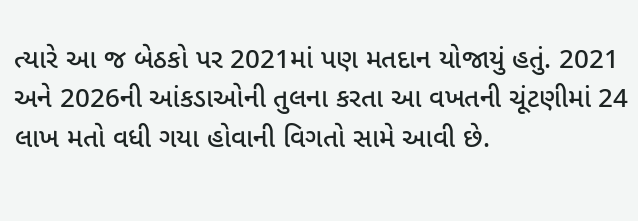ત્યારે આ જ બેઠકો પર 2021માં પણ મતદાન યોજાયું હતું. 2021 અને 2026ની આંકડાઓની તુલના કરતા આ વખતની ચૂંટણીમાં 24 લાખ મતો વધી ગયા હોવાની વિગતો સામે આવી છે.